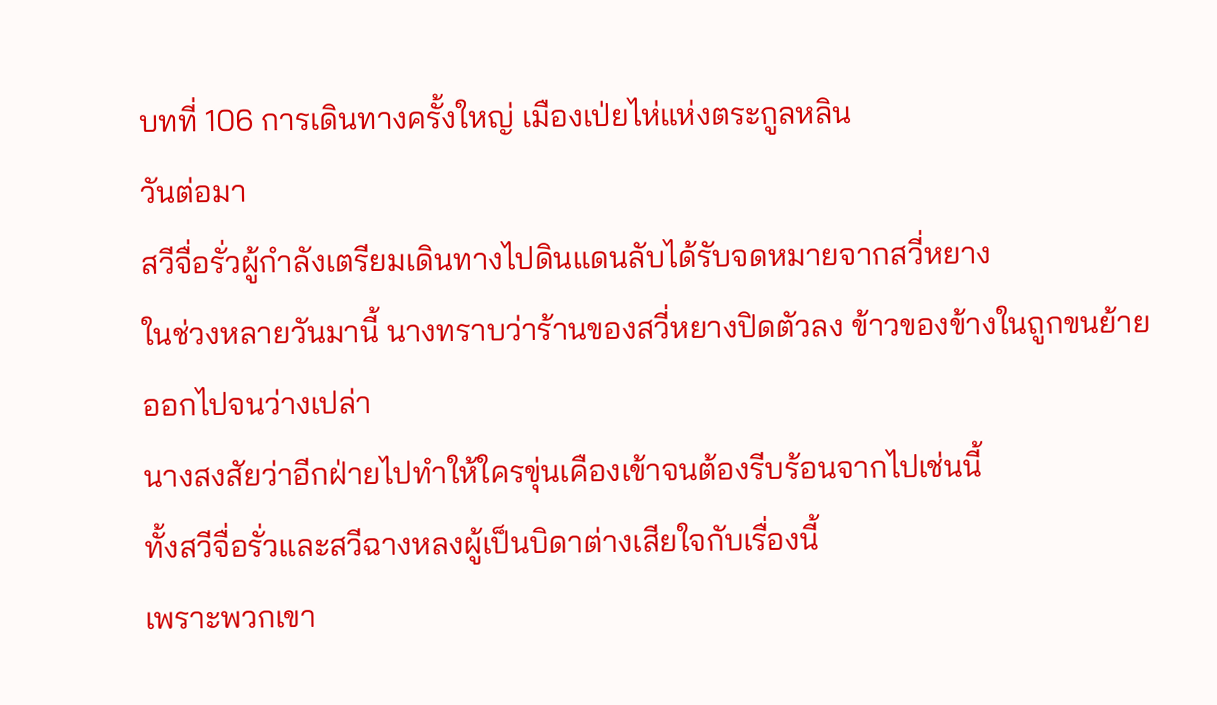บทที่ 106 การเดินทางครั้งใหญ่ เมืองเป่ยไห่แห่งตระกูลหลิน
วันต่อมา
สวีจื่อรั่วผู้กำลังเตรียมเดินทางไปดินแดนลับได้รับจดหมายจากสวี่หยาง
ในช่วงหลายวันมานี้ นางทราบว่าร้านของสวี่หยางปิดตัวลง ข้าวของข้างในถูกขนย้ายออกไปจนว่างเปล่า
นางสงสัยว่าอีกฝ่ายไปทำให้ใครขุ่นเคืองเข้าจนต้องรีบร้อนจากไปเช่นนี้
ทั้งสวีจื่อรั่วและสวีฉางหลงผู้เป็นบิดาต่างเสียใจกับเรื่องนี้
เพราะพวกเขา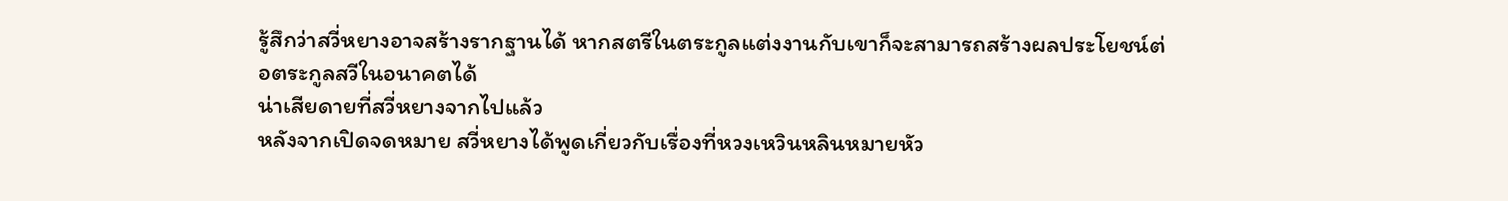รู้สึกว่าสวี่หยางอาจสร้างรากฐานได้ หากสตรีในตระกูลแต่งงานกับเขาก็จะสามารถสร้างผลประโยชน์ต่อตระกูลสวีในอนาคตได้
น่าเสียดายที่สวี่หยางจากไปแล้ว
หลังจากเปิดจดหมาย สวี่หยางได้พูดเกี่ยวกับเรื่องที่หวงเหวินหลินหมายหัว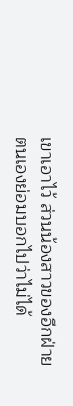เขาเอาไว้ ส่วนน้องสาวของอีกฝ่าย ตนเองย่อมบอกไปว่าไม่ได้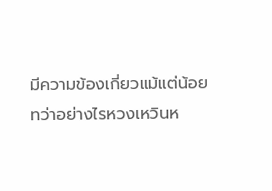มีความข้องเกี่ยวแม้แต่น้อย
ทว่าอย่างไรหวงเหวินห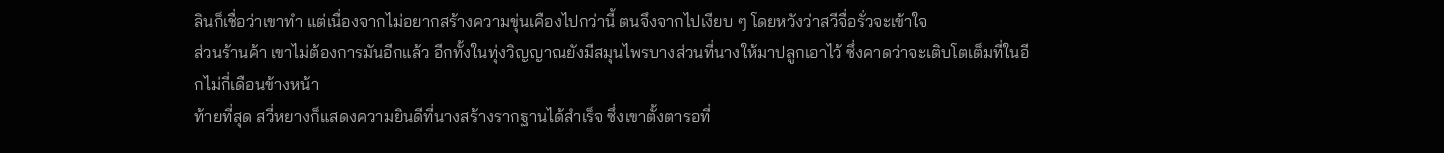ลินก็เชื่อว่าเขาทำ แต่เนื่องจากไม่อยากสร้างความขุ่นเคืองไปกว่านี้ ตนจึงจากไปเงียบ ๆ โดยหวังว่าสวีจื่อรั่วจะเข้าใจ
ส่วนร้านค้า เขาไม่ต้องการมันอีกแล้ว อีกทั้งในทุ่งวิญญาณยังมีสมุนไพรบางส่วนที่นางให้มาปลูกเอาไว้ ซึ่งคาดว่าจะเติบโตเต็มที่ในอีกไม่กี่เดือนข้างหน้า
ท้ายที่สุด สวี่หยางก็แสดงความยินดีที่นางสร้างรากฐานได้สำเร็จ ซึ่งเขาตั้งตารอที่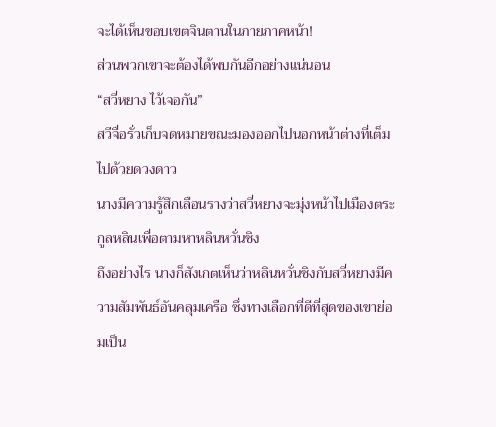จะได้เห็นขอบเขตจินตานในภายภาคหน้า!
ส่วนพวกเขาจะต้องได้พบกันอีกอย่างแน่นอน
“สวี่หยาง ไว้เจอกัน”
สวีจื่อรั่วเก็บจดหมายขณะมองออกไปนอกหน้าต่างที่เต็มไปด้วยดวงดาว
นางมีความรู้สึกเลือนรางว่าสวี่หยางจะมุ่งหน้าไปเมืองตระกูลหลินเพื่อตามหาหลินหวั่นชิง
ถึงอย่างไร นางก็สังเกตเห็นว่าหลินหวั่นชิงกับสวี่หยางมีความสัมพันธ์อันคลุมเครือ ซึ่งทางเลือกที่ดีที่สุดของเขาย่อมเป็น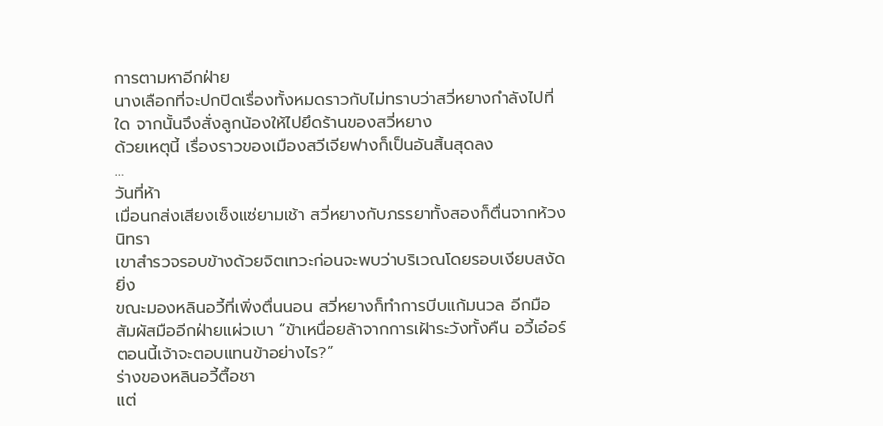การตามหาอีกฝ่าย
นางเลือกที่จะปกปิดเรื่องทั้งหมดราวกับไม่ทราบว่าสวี่หยางกำลังไปที่ใด จากนั้นจึงสั่งลูกน้องให้ไปยึดร้านของสวี่หยาง
ด้วยเหตุนี้ เรื่องราวของเมืองสวีเจียฟางก็เป็นอันสิ้นสุดลง
…
วันที่ห้า
เมื่อนกส่งเสียงเซ็งแซ่ยามเช้า สวี่หยางกับภรรยาทั้งสองก็ตื่นจากห้วงนิทรา
เขาสำรวจรอบข้างด้วยจิตเทวะก่อนจะพบว่าบริเวณโดยรอบเงียบสงัดยิ่ง
ขณะมองหลินอวี้ที่เพิ่งตื่นนอน สวี่หยางก็ทำการบีบแก้มนวล อีกมือสัมผัสมืออีกฝ่ายแผ่วเบา “ข้าเหนื่อยล้าจากการเฝ้าระวังทั้งคืน อวี้เอ๋อร์ ตอนนี้เจ้าจะตอบแทนข้าอย่างไร?”
ร่างของหลินอวี้ตื้อชา
แต่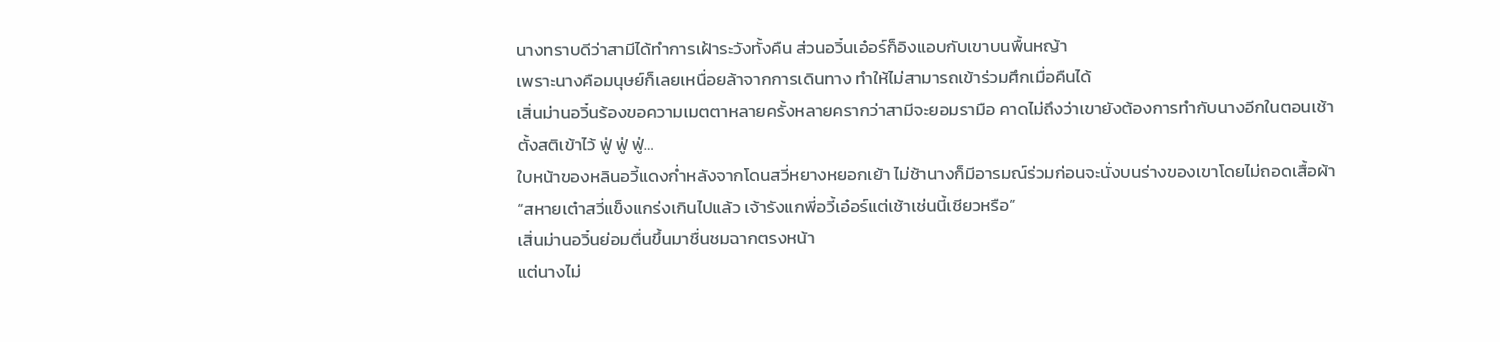นางทราบดีว่าสามีได้ทำการเฝ้าระวังทั้งคืน ส่วนอวิ๋นเอ๋อร์ก็อิงแอบกับเขาบนพื้นหญ้า
เพราะนางคือมนุษย์ก็เลยเหนื่อยล้าจากการเดินทาง ทำให้ไม่สามารถเข้าร่วมศึกเมื่อคืนได้
เสิ่นม่านอวิ๋นร้องขอความเมตตาหลายครั้งหลายครากว่าสามีจะยอมรามือ คาดไม่ถึงว่าเขายังต้องการทำกับนางอีกในตอนเช้า
ตั้งสติเข้าไว้ ฟู่ ฟู่ ฟู่…
ใบหน้าของหลินอวี้แดงก่ำหลังจากโดนสวี่หยางหยอกเย้า ไม่ช้านางก็มีอารมณ์ร่วมก่อนจะนั่งบนร่างของเขาโดยไม่ถอดเสื้อผ้า
“สหายเต๋าสวี่แข็งแกร่งเกินไปแล้ว เจ้ารังแกพี่อวี้เอ๋อร์แต่เช้าเช่นนี้เชียวหรือ”
เสิ่นม่านอวิ๋นย่อมตื่นขึ้นมาชื่นชมฉากตรงหน้า
แต่นางไม่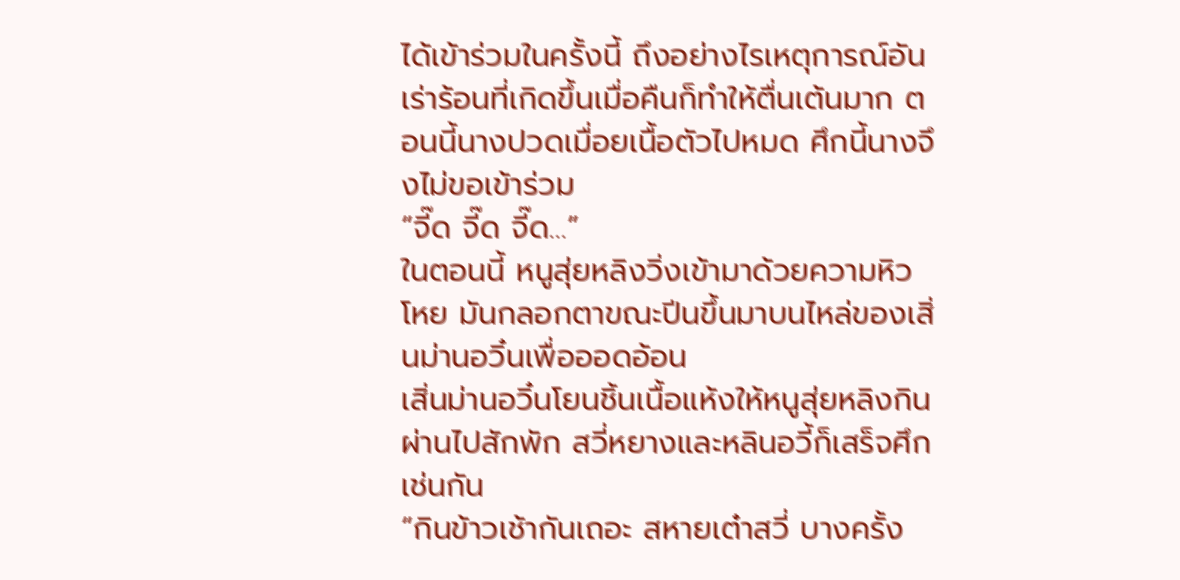ได้เข้าร่วมในครั้งนี้ ถึงอย่างไรเหตุการณ์อันเร่าร้อนที่เกิดขึ้นเมื่อคืนก็ทำให้ตื่นเต้นมาก ตอนนี้นางปวดเมื่อยเนื้อตัวไปหมด ศึกนี้นางจึงไม่ขอเข้าร่วม
“จี๊ด จี๊ด จี๊ด…”
ในตอนนี้ หนูสุ่ยหลิงวิ่งเข้ามาด้วยความหิวโหย มันกลอกตาขณะปีนขึ้นมาบนไหล่ของเสิ่นม่านอวิ๋นเพื่อออดอ้อน
เสิ่นม่านอวิ๋นโยนชิ้นเนื้อแห้งให้หนูสุ่ยหลิงกิน ผ่านไปสักพัก สวี่หยางและหลินอวี้ก็เสร็จศึกเช่นกัน
“กินข้าวเช้ากันเถอะ สหายเต๋าสวี่ บางครั้ง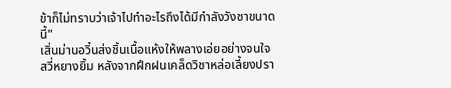ข้าก็ไม่ทราบว่าเจ้าไปทำอะไรถึงได้มีกำลังวังชาขนาดนี้”
เสิ่นม่านอวิ๋นส่งชิ้นเนื้อแห้งให้พลางเอ่ยอย่างจนใจ
สวี่หยางยิ้ม หลังจากฝึกฝนเคล็ดวิชาหล่อเลี้ยงปรา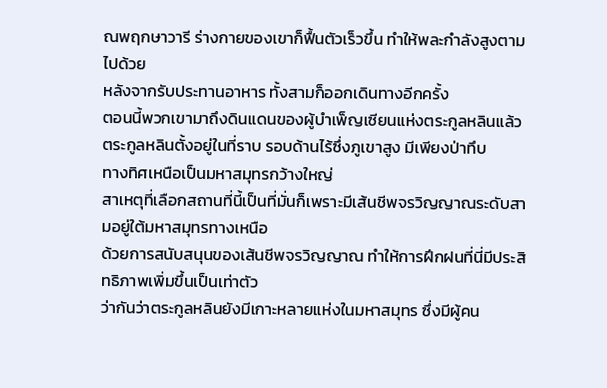ณพฤกษาวารี ร่างกายของเขาก็ฟื้นตัวเร็วขึ้น ทำให้พละกำลังสูงตามไปด้วย
หลังจากรับประทานอาหาร ทั้งสามก็ออกเดินทางอีกครั้ง
ตอนนี้พวกเขามาถึงดินแดนของผู้บำเพ็ญเซียนแห่งตระกูลหลินแล้ว
ตระกูลหลินตั้งอยู่ในที่ราบ รอบด้านไร้ซึ่งภูเขาสูง มีเพียงป่าทึบ
ทางทิศเหนือเป็นมหาสมุทรกว้างใหญ่
สาเหตุที่เลือกสถานที่นี้เป็นที่มั่นก็เพราะมีเส้นชีพจรวิญญาณระดับสามอยู่ใต้มหาสมุทรทางเหนือ
ด้วยการสนับสนุนของเส้นชีพจรวิญญาณ ทำให้การฝึกฝนที่นี่มีประสิทธิภาพเพิ่มขึ้นเป็นเท่าตัว
ว่ากันว่าตระกูลหลินยังมีเกาะหลายแห่งในมหาสมุทร ซึ่งมีผู้คน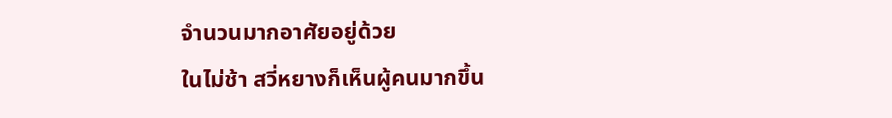จำนวนมากอาศัยอยู่ด้วย
ในไม่ช้า สวี่หยางก็เห็นผู้คนมากขึ้น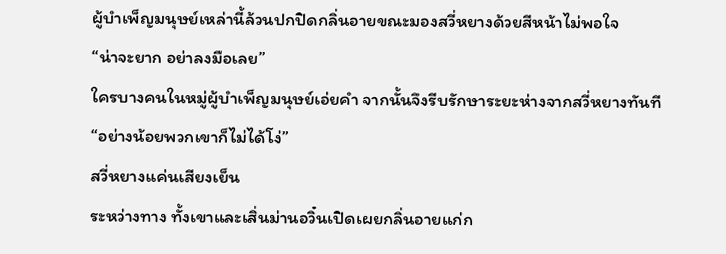ผู้บำเพ็ญมนุษย์เหล่านี้ล้วนปกปิดกลิ่นอายขณะมองสวี่หยางด้วยสีหน้าไม่พอใจ
“น่าจะยาก อย่าลงมือเลย”
ใครบางคนในหมู่ผู้บำเพ็ญมนุษย์เอ่ยคำ จากนั้นจึงรีบรักษาระยะห่างจากสวี่หยางทันที
“อย่างน้อยพวกเขาก็ไม่ได้โง่”
สวี่หยางแค่นเสียงเย็น
ระหว่างทาง ทั้งเขาและเสิ่นม่านอวิ๋นเปิดเผยกลิ่นอายแก่ก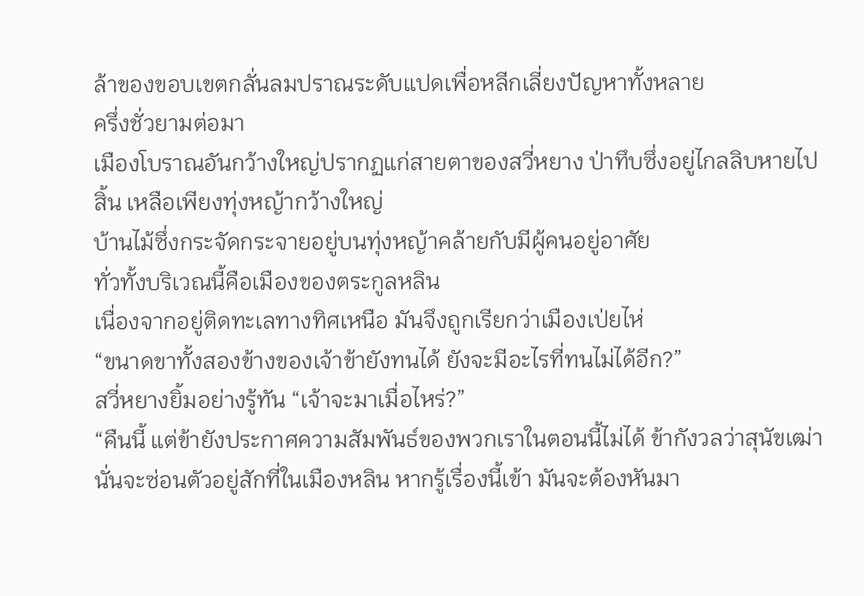ล้าของขอบเขตกลั่นลมปราณระดับแปดเพื่อหลีกเลี่ยงปัญหาทั้งหลาย
ครึ่งชั่วยามต่อมา
เมืองโบราณอันกว้างใหญ่ปรากฏแก่สายตาของสวี่หยาง ป่าทึบซึ่งอยู่ไกลลิบหายไปสิ้น เหลือเพียงทุ่งหญ้ากว้างใหญ่
บ้านไม้ซึ่งกระจัดกระจายอยู่บนทุ่งหญ้าคล้ายกับมีผู้คนอยู่อาศัย
ทั่วทั้งบริเวณนี้คือเมืองของตระกูลหลิน
เนื่องจากอยู่ติดทะเลทางทิศเหนือ มันจึงถูกเรียกว่าเมืองเป่ยไห่
“ขนาดขาทั้งสองข้างของเจ้าข้ายังทนได้ ยังจะมีอะไรที่ทนไม่ได้อีก?”
สวี่หยางยิ้มอย่างรู้ทัน “เจ้าจะมาเมื่อไหร่?”
“คืนนี้ แต่ข้ายังประกาศความสัมพันธ์ของพวกเราในตอนนี้ไม่ได้ ข้ากังวลว่าสุนัขเฒ่านั่นจะซ่อนตัวอยู่สักที่ในเมืองหลิน หากรู้เรื่องนี้เข้า มันจะต้องหันมา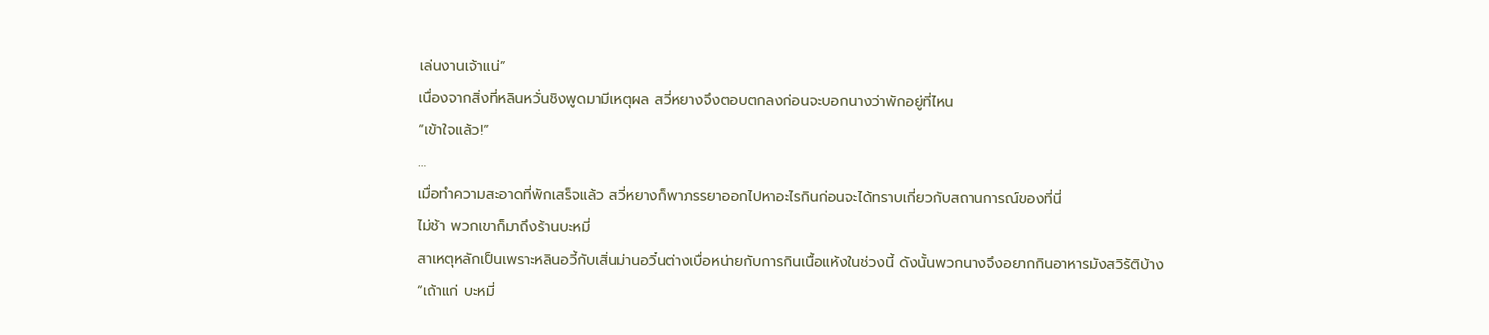เล่นงานเจ้าแน่”
เนื่องจากสิ่งที่หลินหวั่นชิงพูดมามีเหตุผล สวี่หยางจึงตอบตกลงก่อนจะบอกนางว่าพักอยู่ที่ไหน
“เข้าใจแล้ว!”
…
เมื่อทำความสะอาดที่พักเสร็จแล้ว สวี่หยางก็พาภรรยาออกไปหาอะไรกินก่อนจะได้ทราบเกี่ยวกับสถานการณ์ของที่นี่
ไม่ช้า พวกเขาก็มาถึงร้านบะหมี่
สาเหตุหลักเป็นเพราะหลินอวี้กับเสิ่นม่านอวิ๋นต่างเบื่อหน่ายกับการกินเนื้อแห้งในช่วงนี้ ดังนั้นพวกนางจึงอยากกินอาหารมังสวิรัติบ้าง
“เถ้าแก่ บะหมี่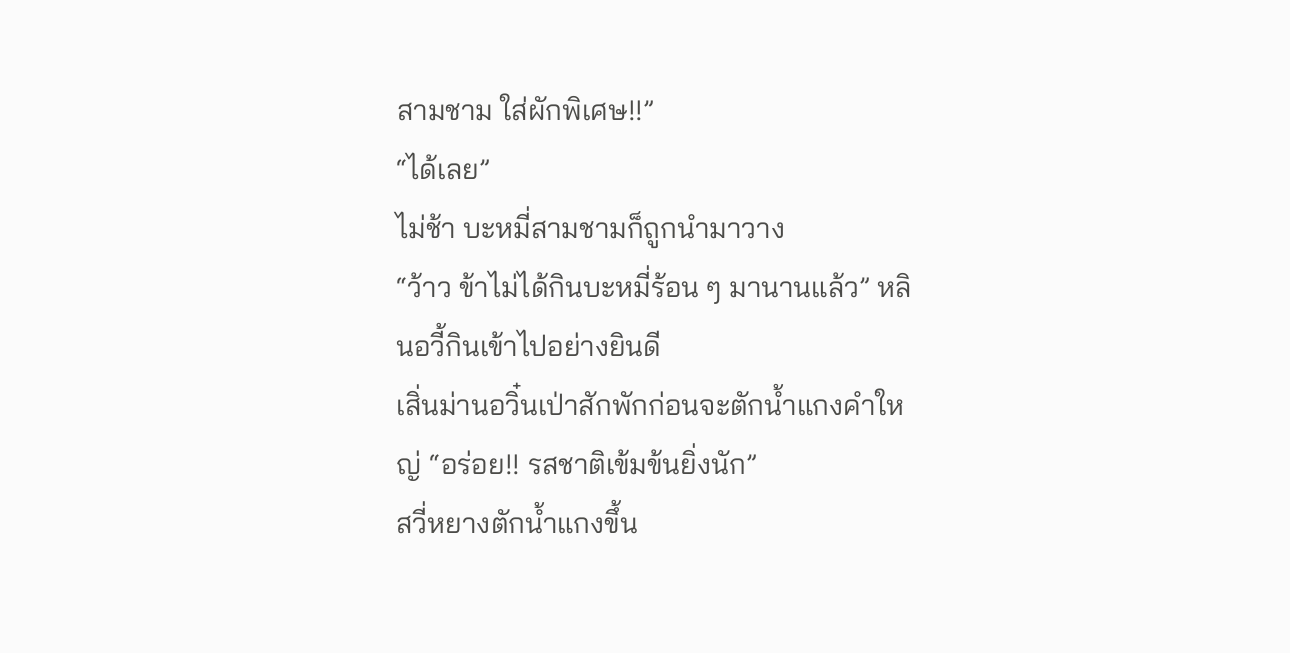สามชาม ใส่ผักพิเศษ!!”
“ได้เลย”
ไม่ช้า บะหมี่สามชามก็ถูกนำมาวาง
“ว้าว ข้าไม่ได้กินบะหมี่ร้อน ๆ มานานแล้ว” หลินอวี้กินเข้าไปอย่างยินดี
เสิ่นม่านอวิ๋นเป่าสักพักก่อนจะตักน้ำแกงคำใหญ่ “อร่อย!! รสชาติเข้มข้นยิ่งนัก”
สวี่หยางตักน้ำแกงขึ้น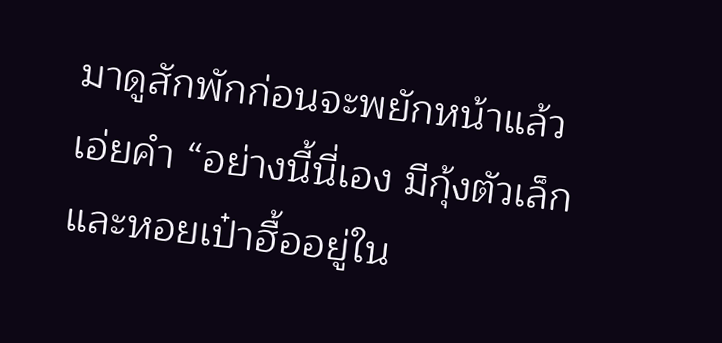มาดูสักพักก่อนจะพยักหน้าแล้วเอ่ยคำ “อย่างนี้นี่เอง มีกุ้งตัวเล็กและหอยเป๋าฮื้ออยู่ใน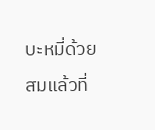บะหมี่ด้วย สมแล้วที่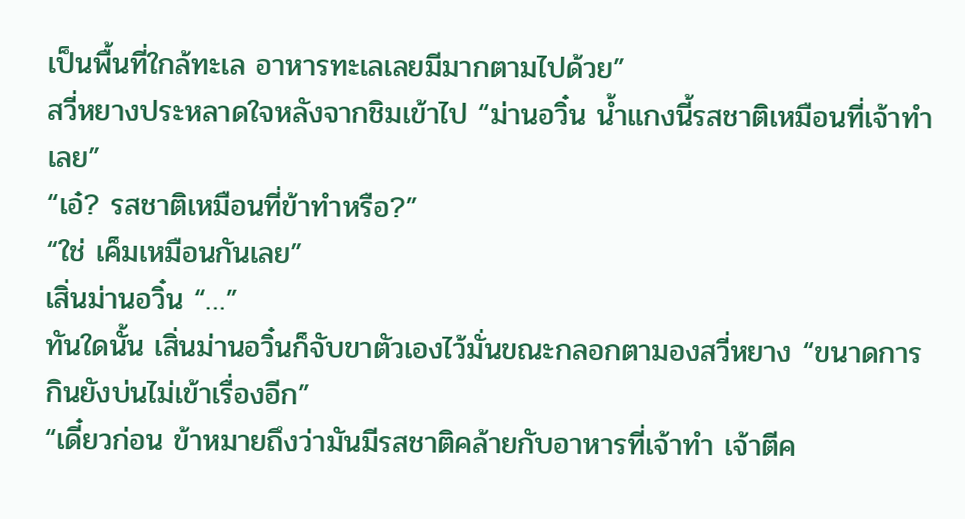เป็นพื้นที่ใกล้ทะเล อาหารทะเลเลยมีมากตามไปด้วย”
สวี่หยางประหลาดใจหลังจากชิมเข้าไป “ม่านอวิ๋น น้ำแกงนี้รสชาติเหมือนที่เจ้าทำเลย”
“เอ๋? รสชาติเหมือนที่ข้าทำหรือ?”
“ใช่ เค็มเหมือนกันเลย”
เสิ่นม่านอวิ๋น “…”
ทันใดนั้น เสิ่นม่านอวิ๋นก็จับขาตัวเองไว้มั่นขณะกลอกตามองสวี่หยาง “ขนาดการกินยังบ่นไม่เข้าเรื่องอีก”
“เดี๋ยวก่อน ข้าหมายถึงว่ามันมีรสชาติคล้ายกับอาหารที่เจ้าทำ เจ้าตีค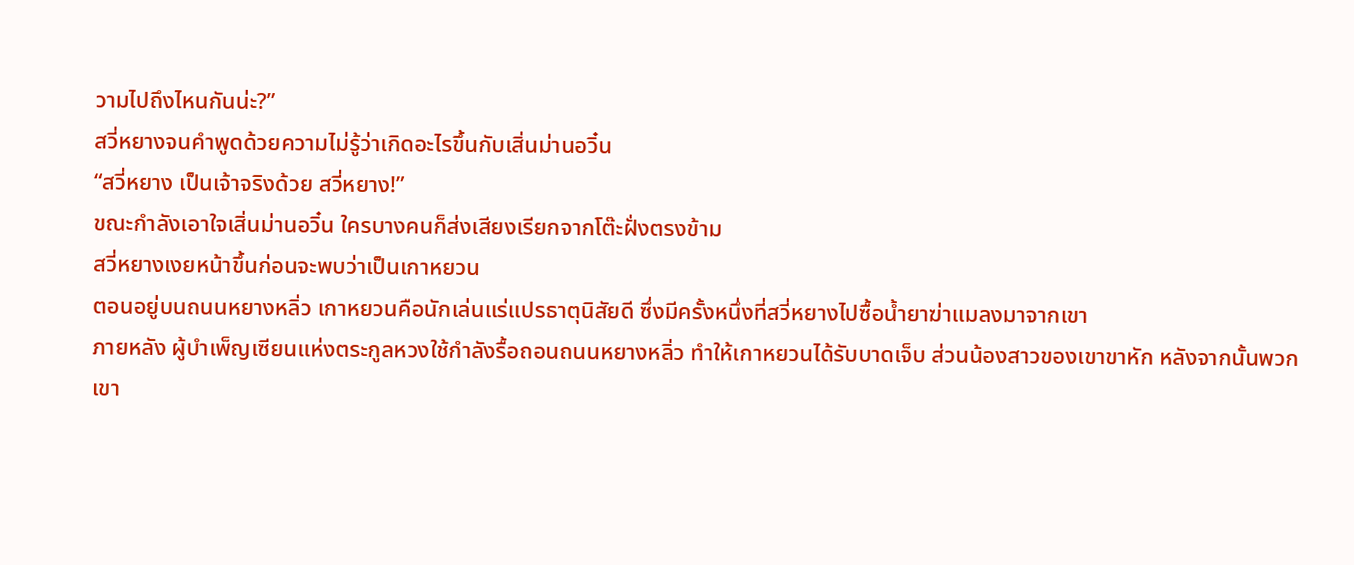วามไปถึงไหนกันน่ะ?”
สวี่หยางจนคำพูดด้วยความไม่รู้ว่าเกิดอะไรขึ้นกับเสิ่นม่านอวิ๋น
“สวี่หยาง เป็นเจ้าจริงด้วย สวี่หยาง!”
ขณะกำลังเอาใจเสิ่นม่านอวิ๋น ใครบางคนก็ส่งเสียงเรียกจากโต๊ะฝั่งตรงข้าม
สวี่หยางเงยหน้าขึ้นก่อนจะพบว่าเป็นเกาหยวน
ตอนอยู่บนถนนหยางหลิ่ว เกาหยวนคือนักเล่นแร่แปรธาตุนิสัยดี ซึ่งมีครั้งหนึ่งที่สวี่หยางไปซื้อน้ำยาฆ่าแมลงมาจากเขา
ภายหลัง ผู้บำเพ็ญเซียนแห่งตระกูลหวงใช้กำลังรื้อถอนถนนหยางหลิ่ว ทำให้เกาหยวนได้รับบาดเจ็บ ส่วนน้องสาวของเขาขาหัก หลังจากนั้นพวกเขา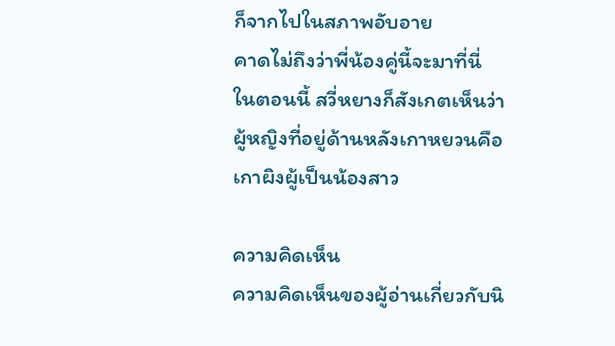ก็จากไปในสภาพอับอาย
คาดไม่ถึงว่าพี่น้องคู่นี้จะมาที่นี่
ในตอนนี้ สวี่หยางก็สังเกตเห็นว่าผู้หญิงที่อยู่ด้านหลังเกาหยวนคือเกาผิงผู้เป็นน้องสาว

ความคิดเห็น
ความคิดเห็นของผู้อ่านเกี่ยวกับนิ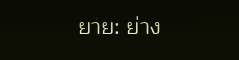ยาย: ย่าง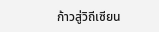ก้าวสู่วิถีเซียน